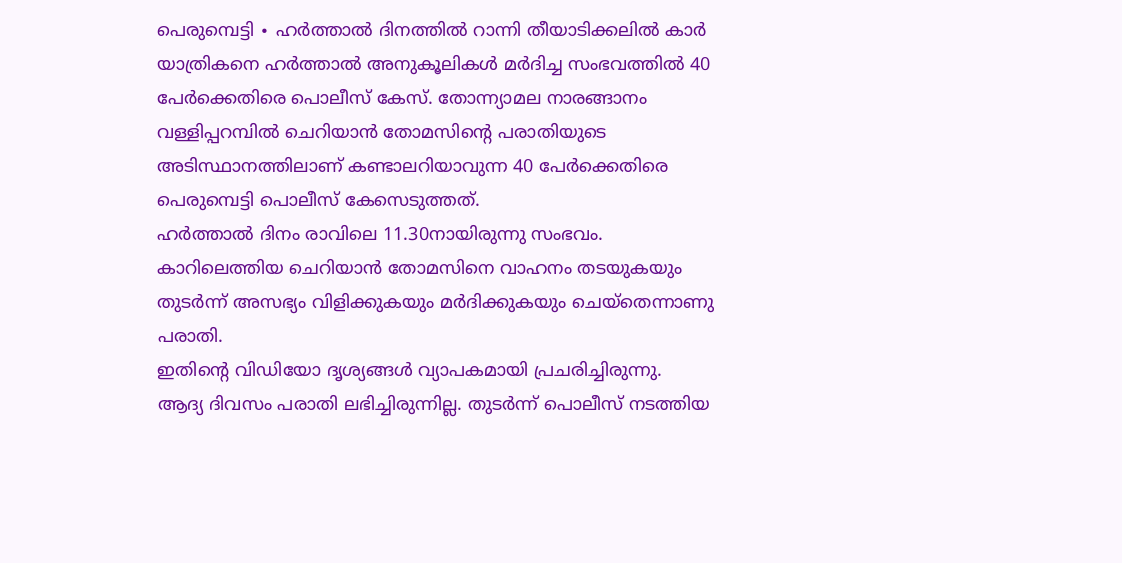പെരുമ്പെട്ടി ∙ ഹർത്താൽ ദിനത്തിൽ റാന്നി തീയാടിക്കലിൽ കാർ യാത്രികനെ ഹർത്താൽ അനുകൂലികൾ മർദിച്ച സംഭവത്തിൽ 40 പേർക്കെതിരെ പൊലീസ് കേസ്. തോന്ന്യാമല നാരങ്ങാനം വള്ളിപ്പറമ്പിൽ ചെറിയാൻ തോമസിന്റെ പരാതിയുടെ അടിസ്ഥാനത്തിലാണ് കണ്ടാലറിയാവുന്ന 40 പേർക്കെതിരെ പെരുമ്പെട്ടി പൊലീസ് കേസെടുത്തത്.
ഹർത്താൽ ദിനം രാവിലെ 11.30നായിരുന്നു സംഭവം. കാറിലെത്തിയ ചെറിയാൻ തോമസിനെ വാഹനം തടയുകയും തുടർന്ന് അസഭ്യം വിളിക്കുകയും മർദിക്കുകയും ചെയ്തെന്നാണു പരാതി.
ഇതിന്റെ വിഡിയോ ദൃശ്യങ്ങൾ വ്യാപകമായി പ്രചരിച്ചിരുന്നു.
ആദ്യ ദിവസം പരാതി ലഭിച്ചിരുന്നില്ല. തുടർന്ന് പൊലീസ് നടത്തിയ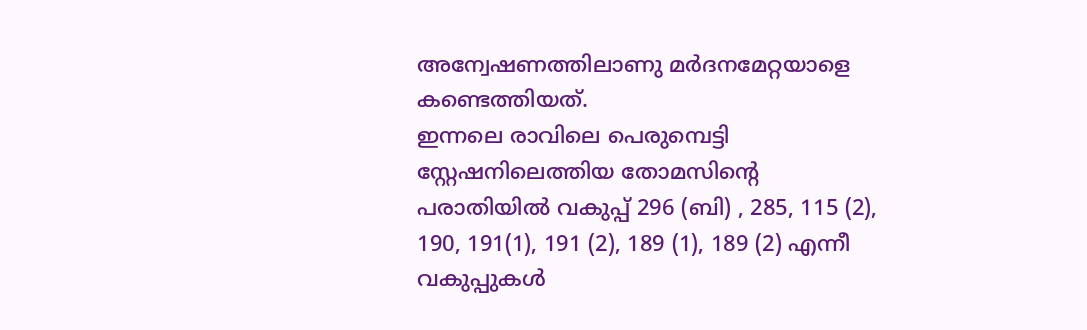അന്വേഷണത്തിലാണു മർദനമേറ്റയാളെ കണ്ടെത്തിയത്.
ഇന്നലെ രാവിലെ പെരുമ്പെട്ടി സ്റ്റേഷനിലെത്തിയ തോമസിന്റെ പരാതിയിൽ വകുപ്പ് 296 (ബി) , 285, 115 (2), 190, 191(1), 191 (2), 189 (1), 189 (2) എന്നീ വകുപ്പുകൾ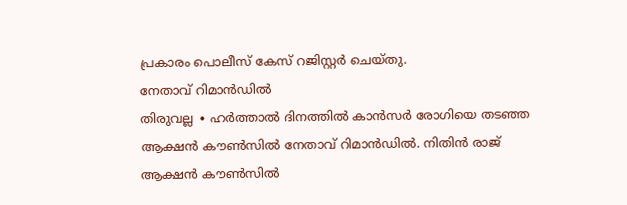പ്രകാരം പൊലീസ് കേസ് റജിസ്റ്റർ ചെയ്തു.
നേതാവ് റിമാൻഡിൽ
തിരുവല്ല ∙ ഹർത്താൽ ദിനത്തിൽ കാൻസർ രോഗിയെ തടഞ്ഞ ആക്ഷൻ കൗൺസിൽ നേതാവ് റിമാൻഡിൽ. നിതിൻ രാജ് ആക്ഷൻ കൗൺസിൽ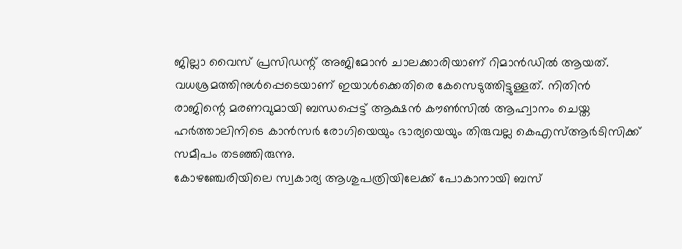ജില്ലാ വൈസ് പ്രസിഡന്റ് അജിമോൻ ചാലക്കാരിയാണ് റിമാൻഡിൽ ആയത്.
വധശ്രമത്തിനുൾപ്പെടെയാണ് ഇയാൾക്കെതിരെ കേസെടുത്തിട്ടുള്ളത്. നിതിൻ രാജിന്റെ മരണവുമായി ബന്ധപ്പെട്ട് ആക്ഷൻ കൗൺസിൽ ആഹ്വാനം ചെയ്ത ഹർത്താലിനിടെ കാൻസർ രോഗിയെയും ഭാര്യയെയും തിരുവല്ല കെഎസ്ആർടിസിക്ക് സമീപം തടഞ്ഞിരുന്നു.
കോഴഞ്ചേരിയിലെ സ്വകാര്യ ആശുപത്രിയിലേക്ക് പോകാനായി ബസ്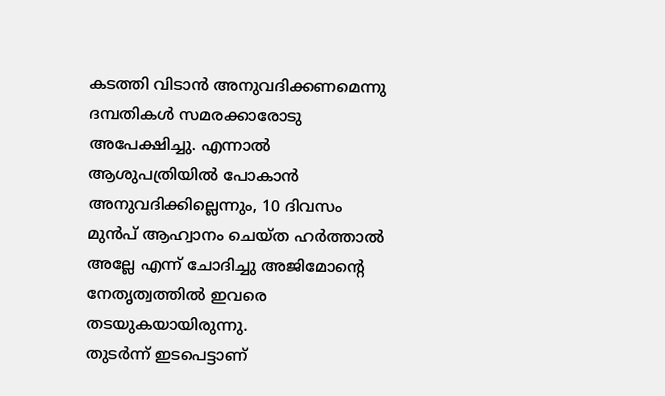കടത്തി വിടാൻ അനുവദിക്കണമെന്നു ദമ്പതികൾ സമരക്കാരോടു അപേക്ഷിച്ചു. എന്നാൽ ആശുപത്രിയിൽ പോകാൻ അനുവദിക്കില്ലെന്നും, 10 ദിവസം മുൻപ് ആഹ്വാനം ചെയ്ത ഹർത്താൽ അല്ലേ എന്ന് ചോദിച്ചു അജിമോന്റെ നേതൃത്വത്തിൽ ഇവരെ തടയുകയായിരുന്നു.
തുടർന്ന് ഇടപെട്ടാണ്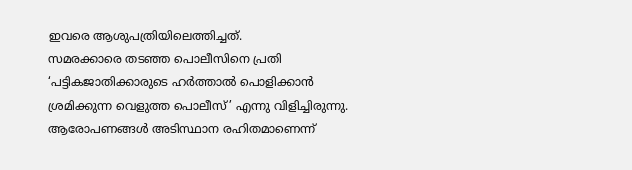ഇവരെ ആശുപത്രിയിലെത്തിച്ചത്.
സമരക്കാരെ തടഞ്ഞ പൊലീസിനെ പ്രതി ‘പട്ടികജാതിക്കാരുടെ ഹർത്താൽ പൊളിക്കാൻ ശ്രമിക്കുന്ന വെളുത്ത പൊലീസ്’ എന്നു വിളിച്ചിരുന്നു. ആരോപണങ്ങൾ അടിസ്ഥാന രഹിതമാണെന്ന്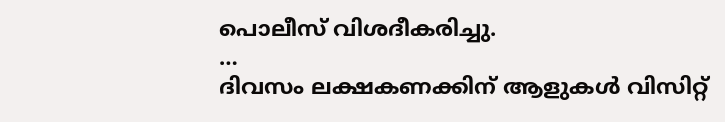പൊലീസ് വിശദീകരിച്ചു.
…
ദിവസം ലക്ഷകണക്കിന് ആളുകൾ വിസിറ്റ്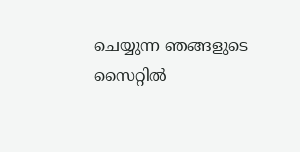ചെയ്യുന്ന ഞങ്ങളുടെ സൈറ്റിൽ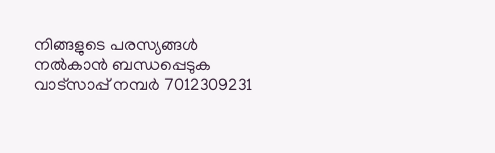നിങ്ങളുടെ പരസ്യങ്ങൾ നൽകാൻ ബന്ധപ്പെടുക വാട്സാപ്പ് നമ്പർ 7012309231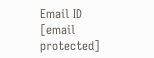Email ID [email protected]